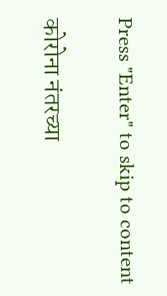Press "Enter" to skip to content

कोरोना नंतरच्या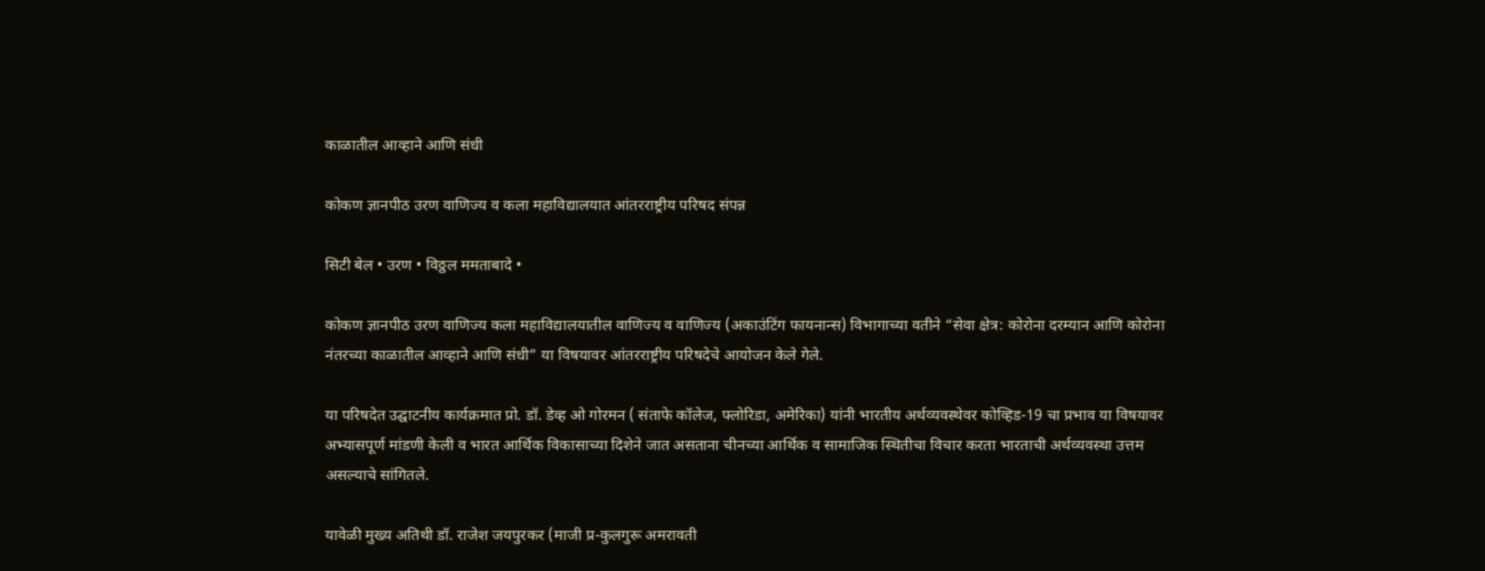काळातील आव्हाने आणि संधी

कोकण ज्ञानपीठ उरण वाणिज्य व कला महाविद्यालयात आंतरराष्ट्रीय परिषद संपन्न

सिटी बेल • उरण • विठ्ठल ममताबादे •

कोकण ज्ञानपीठ उरण वाणिज्य कला महाविद्यालयातील वाणिज्य व वाणिज्य (अकाउंटिंग फायनान्स) विभागाच्या वतीने “सेवा क्षेत्र: कोरोना दरम्यान आणि कोरोना नंतरच्या काळातील आव्हाने आणि संधी” या विषयावर आंतरराष्ट्रीय परिषदेचे आयोजन केले गेले.

या परिषदेत उद्घाटनीय कार्यक्रमात प्रो. डॉ. डेव्ह ओ गोरमन ( संताफे कॉलेज, फ्लोरिडा, अमेरिका) यांनी भारतीय अर्थव्यवस्थेवर कोव्हिड-19 चा प्रभाव या विषयावर अभ्यासपूर्ण मांडणी केली व भारत आर्थिक विकासाच्या दिशेने जात असताना चीनच्या आर्थिक व सामाजिक स्थितीचा विचार करता भारताची अर्थव्यवस्था उत्तम असल्याचे सांगितले.

यावेळी मुख्य अतिथी डॉ. राजेश जयपुरकर (माजी प्र-कुलगुरू अमरावती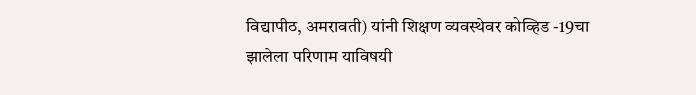विद्यापीठ, अमरावती) यांनी शिक्षण व्यवस्थेवर कोव्हिड -19चा झालेला परिणाम याविषयी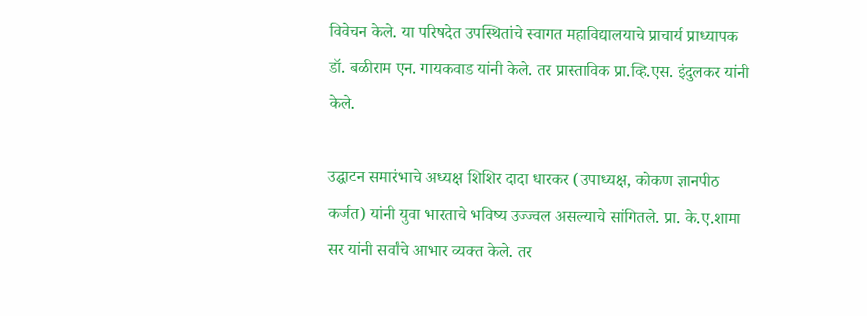विवेचन केले. या परिषदेत उपस्थितांचे स्वागत महाविद्यालयाचे प्राचार्य प्राध्यापक डॉ. बळीराम एन. गायकवाड यांनी केले. तर प्रास्ताविक प्रा.व्हि.एस. इंदुलकर यांनी केले.

उद्घाटन समारंभाचे अध्यक्ष शिशिर दादा धारकर (उपाध्यक्ष, कोकण ज्ञानपीठ कर्जत) यांनी युवा भारताचे भविष्य उज्ज्वल असल्याचे सांगितले. प्रा. के.ए.शामा सर यांनी सर्वांचे आभार व्यक्त केले. तर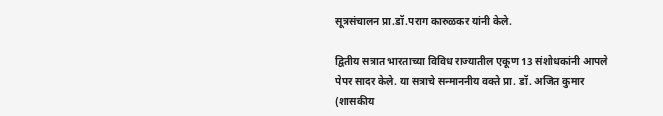सूत्रसंचालन प्रा.डॉ.पराग कारुळकर यांनी केले.

द्वितीय सत्रात भारताच्या विविध राज्यातील एकूण 13 संशोधकांनी आपले पेपर सादर केले. या सत्राचे सन्माननीय वक्ते प्रा. डॉ. अजित कुमार (शासकीय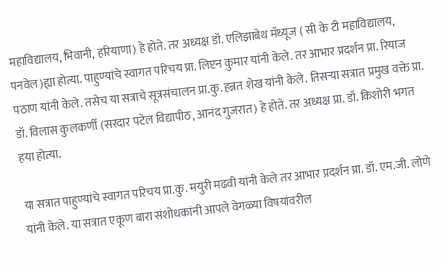महाविद्यालय, भिवानी, हरियाणा) हे होते. तर अध्यक्ष डॉ. एलिझाबेथ मॅथ्यूज ( सी के टी महाविद्यालय, पनवेल)ह्या होत्या. पाहुण्यांचे स्वागत परिचय प्रा. लिप्टन कुमार यांनी केले. तर आभार प्रदर्शन प्रा. रियाज पठाण यांनी केले. तसेच या सत्राचे सूत्रसंचालन प्रा.कु.हन्नत शेख यांनी केले. तिसऱ्या सत्रात प्रमुख वक्ते प्रा. डॉ. विलास कुलकर्णी (सरदार पटेल विद्यापीठ, आनंद गुजरात) हे होते. तर अध्यक्ष प्रा. डॉ. किशोरी भगत हया होत्या.

या सत्रात पाहुण्यांचे स्वागत परिचय प्रा.कु. मयुरी मढवी यांनी केले तर आभार प्रदर्शन प्रा. डॉ. एम.जी. लोणे यांनी केले. या सत्रात एकूण बारा संशोधकांनी आपले वेगळ्या विषयांवरील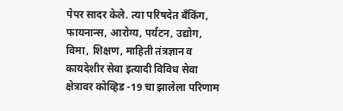पेपर सादर केले. त्या परिषदेत बँकिंग, फायनान्स, आरोग्य, पर्यटन, उद्योग, विमा, शिक्षण, माहिती तंत्रज्ञान व कायदेशीर सेवा इत्यादी विविध सेवा क्षेत्रावर कोव्हिड -19 चा झालेला परिणाम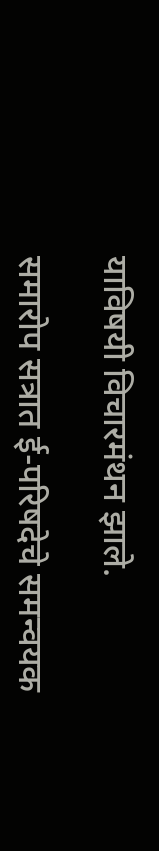याविषयी विचारमंथन झाले.

समारोप सत्रात ई-परिषदेचे समन्वयक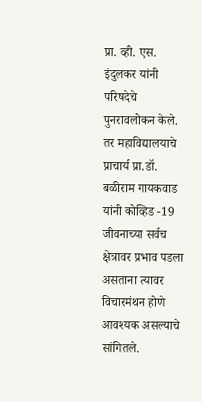प्रा. व्ही. एस. इंदुलकर यांनी परिषदेचे पुनरावलोकन केले. तर महाविद्यालयाचे प्राचार्य प्रा.डॉ. बळीराम गायकवाड यांनी कोव्हिड -19 जीवनाच्या सर्वच क्षेत्रावर प्रभाव पडला असताना त्यावर विचारमंथन होणे आवश्यक असल्याचे सांगितले.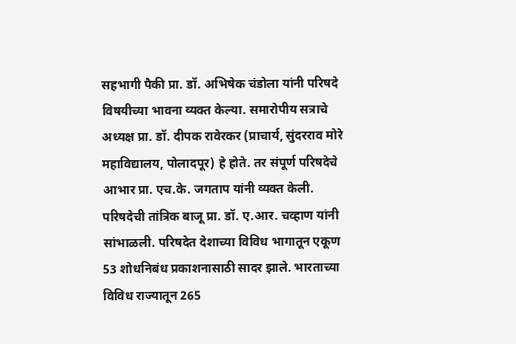सहभागी पैकी प्रा. डॉ. अभिषेक चंडोला यांनी परिषदे विषयीच्या भावना व्यक्त केल्या. समारोपीय सत्राचे अध्यक्ष प्रा. डॉ. दीपक रावेरकर (प्राचार्य, सुंदरराव मोरे महाविद्यालय, पोलादपूर) हे होते. तर संपूर्ण परिषदेचे आभार प्रा. एच.के. जगताप यांनी व्यक्त केली. परिषदेची तांत्रिक बाजू प्रा. डॉ. ए.आर. चव्हाण यांनी सांभाळली. परिषदेत देशाच्या विविध भागातून एकूण 53 शोधनिबंध प्रकाशनासाठी सादर झाले. भारताच्या विविध राज्यातून 265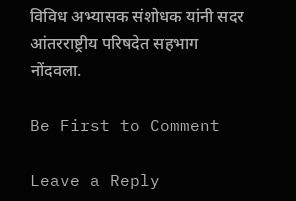विविध अभ्यासक संशोधक यांनी सदर आंतरराष्ट्रीय परिषदेत सहभाग नोंदवला.

Be First to Comment

Leave a Reply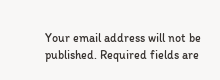Your email address will not be published. Required fields are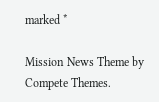marked *

Mission News Theme by Compete Themes.